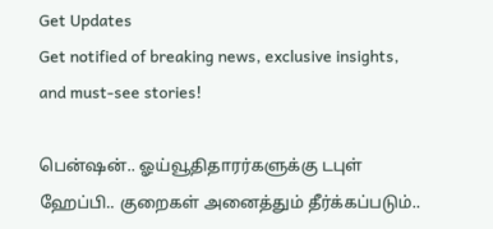Get Updates
Get notified of breaking news, exclusive insights, and must-see stories!

பென்ஷன்.. ஓய்வூதிதாரர்களுக்கு டபுள் ஹேப்பி.. குறைகள் அனைத்தும் தீர்க்கப்படும்..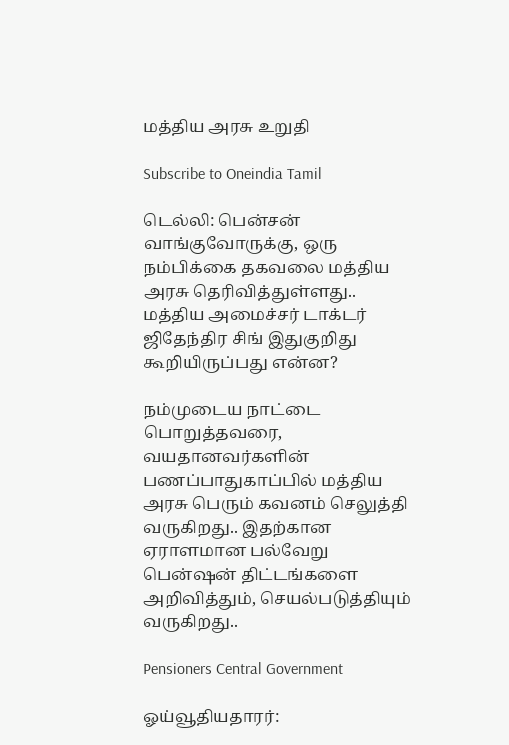மத்திய அரசு உறுதி

Subscribe to Oneindia Tamil

டெல்லி: பென்சன் வாங்குவோருக்கு, ஒரு நம்பிக்கை தகவலை மத்திய அரசு தெரிவித்துள்ளது.. மத்திய அமைச்சர் டாக்டர் ஜிதேந்திர சிங் இதுகுறிது கூறியிருப்பது என்ன?

நம்முடைய நாட்டை பொறுத்தவரை, வயதானவர்களின் பணப்பாதுகாப்பில் மத்திய அரசு பெரும் கவனம் செலுத்தி வருகிறது.. இதற்கான ஏராளமான பல்வேறு பென்ஷன் திட்டங்களை அறிவித்தும், செயல்படுத்தியும் வருகிறது..

Pensioners Central Government

ஓய்வூதியதாரர்: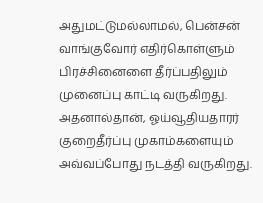அதுமட்டுமல்லாமல், பென்சன் வாங்குவோர் எதிர்கொள்ளும் பிரச்சினைளை தீர்ப்பதிலும் முனைப்பு காட்டி வருகிறது. அதனால்தான், ஓய்வூதியதாரர் குறைதீர்ப்பு முகாம்களையும் அவ்வப்போது நடத்தி வருகிறது.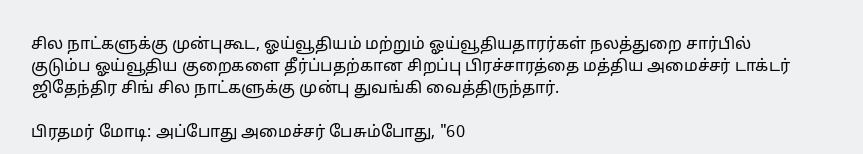சில நாட்களுக்கு முன்புகூட, ஓய்வூதியம் மற்றும் ஓய்வூதியதாரர்கள் நலத்துறை சார்பில் குடும்ப ஓய்வூதிய குறைகளை தீர்ப்பதற்கான சிறப்பு பிரச்சாரத்தை மத்திய அமைச்சர் டாக்டர் ஜிதேந்திர சிங் சில நாட்களுக்கு முன்பு துவங்கி வைத்திருந்தார்.

பிரதமர் மோடி: அப்போது அமைச்சர் பேசும்போது, "60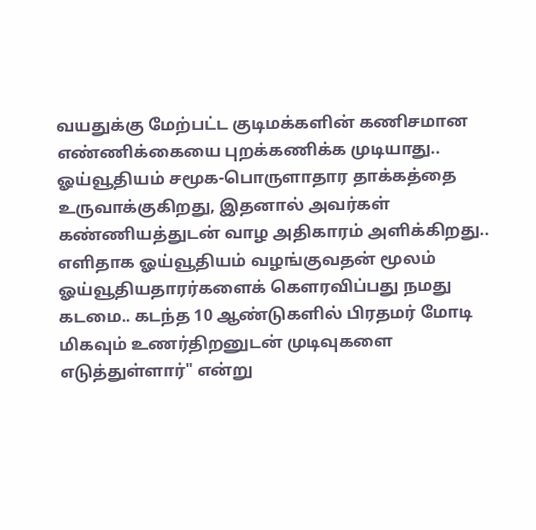வயதுக்கு மேற்பட்ட குடிமக்களின் கணிசமான எண்ணிக்கையை புறக்கணிக்க முடியாது.. ஓய்வூதியம் சமூக-பொருளாதார தாக்கத்தை உருவாக்குகிறது, இதனால் அவர்கள் கண்ணியத்துடன் வாழ அதிகாரம் அளிக்கிறது.. எளிதாக ஓய்வூதியம் வழங்குவதன் மூலம் ஓய்வூதியதாரர்களைக் கௌரவிப்பது நமது கடமை.. கடந்த 10 ஆண்டுகளில் பிரதமர் மோடி மிகவும் உணர்திறனுடன் முடிவுகளை எடுத்துள்ளார்" என்று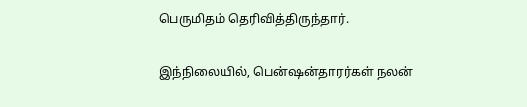பெருமிதம் தெரிவித்திருந்தார்.

இந்நிலையில், பென்ஷன்தாரர்கள் நலன்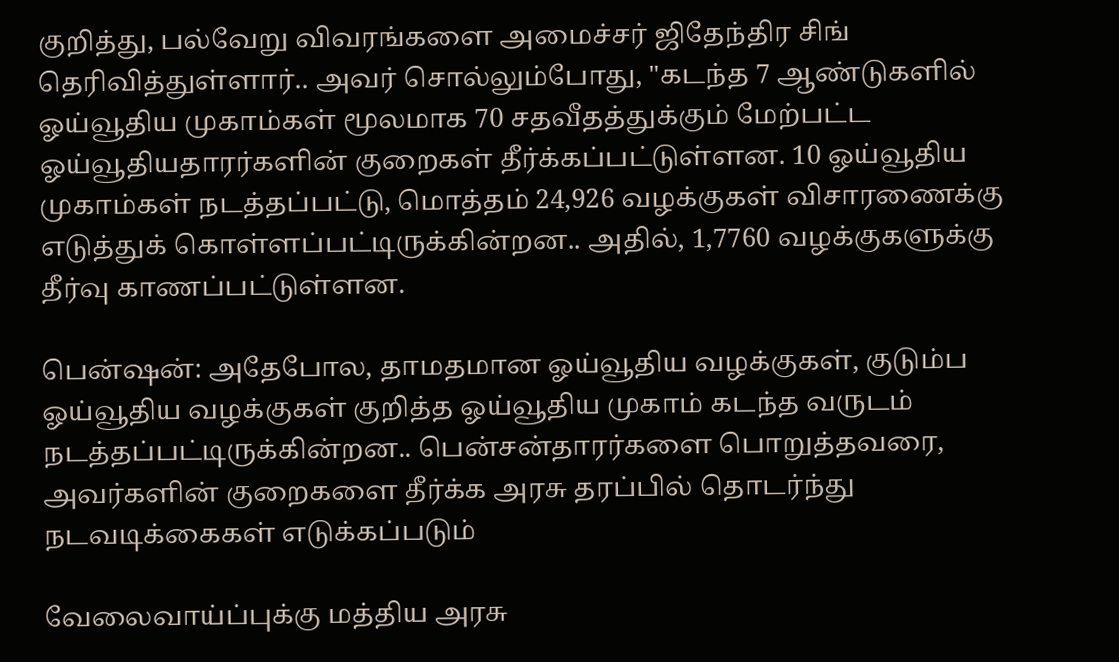குறித்து, பல்வேறு விவரங்களை அமைச்சர் ஜிதேந்திர சிங் தெரிவித்துள்ளார்.. அவர் சொல்லும்போது, "கடந்த 7 ஆண்டுகளில் ஓய்வூதிய முகாம்கள் மூலமாக 70 சதவீதத்துக்கும் மேற்பட்ட ஓய்வூதியதாரர்களின் குறைகள் தீர்க்கப்பட்டுள்ளன. 10 ஓய்வூதிய முகாம்கள் நடத்தப்பட்டு, மொத்தம் 24,926 வழக்குகள் விசாரணைக்கு எடுத்துக் கொள்ளப்பட்டிருக்கின்றன.. அதில், 1,7760 வழக்குகளுக்கு தீர்வு காணப்பட்டுள்ளன.

பென்ஷன்: அதேபோல, தாமதமான ஓய்வூதிய வழக்குகள், குடும்ப ஓய்வூதிய வழக்குகள் குறித்த ஓய்வூதிய முகாம் கடந்த வருடம் நடத்தப்பட்டிருக்கின்றன.. பென்சன்தாரர்களை பொறுத்தவரை, அவர்களின் குறைகளை தீர்க்க அரசு தரப்பில் தொடர்ந்து நடவடிக்கைகள் எடுக்கப்படும்

வேலைவாய்ப்புக்கு மத்திய அரசு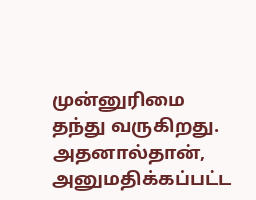முன்னுரிமை தந்து வருகிறது. அதனால்தான், அனுமதிக்கப்பட்ட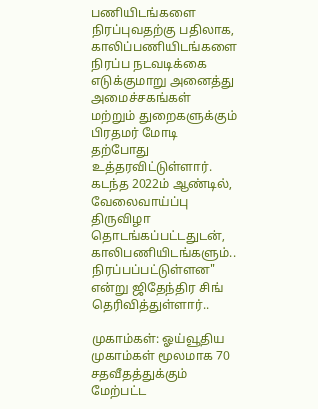பணியிடங்களை நிரப்புவதற்கு பதிலாக, காலிப்பணியிடங்களை நிரப்ப நடவடிக்கை எடுக்குமாறு அனைத்து அமைச்சகங்கள் மற்றும் துறைகளுக்கும் பிரதமர் மோடி தற்போது உத்தரவிட்டுள்ளார். கடந்த 2022ம் ஆண்டில், வேலைவாய்ப்பு திருவிழா தொடங்கப்பட்டதுடன், காலிபணியிடங்களும்.. நிரப்பப்பட்டுள்ளன" என்று ஜிதேந்திர சிங் தெரிவித்துள்ளார்..

முகாம்கள்: ஓய்வூதிய முகாம்கள் மூலமாக 70 சதவீதத்துக்கும் மேற்பட்ட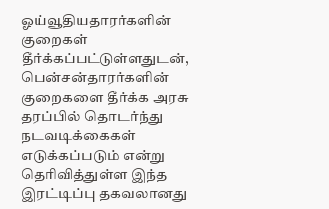ஓய்வூதியதாரர்களின் குறைகள் தீர்க்கப்பட்டுள்ளதுடன், பென்சன்தாரர்களின் குறைகளை தீர்க்க அரசு தரப்பில் தொடர்ந்து நடவடிக்கைகள் எடுக்கப்படும் என்று தெரிவித்துள்ள இந்த இரட்டிப்பு தகவலானது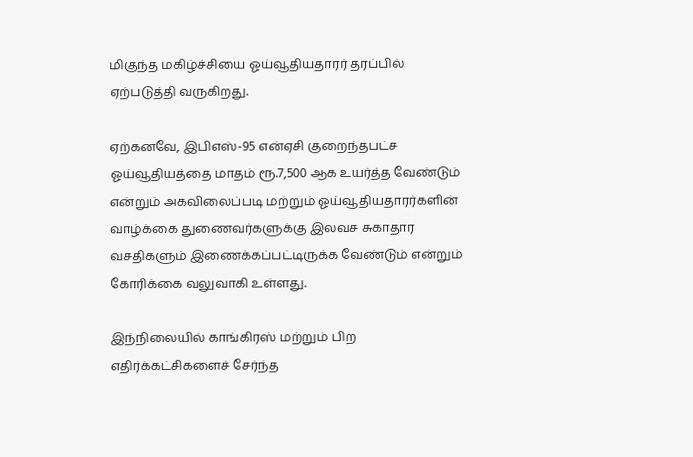மிகுந்த மகிழ்ச்சியை ஓய்வூதியதாரர் தரப்பில் ஏற்படுத்தி வருகிறது.

ஏற்கனவே, இபிஎஸ்-95 என்ஏசி குறைந்தபட்ச ஓய்வூதியத்தை மாதம் ரூ.7,500 ஆக உயர்த்த வேண்டும் என்றும் அகவிலைப்படி மற்றும் ஓய்வூதியதாரர்களின் வாழ்க்கை துணைவர்களுக்கு இலவச சுகாதார வசதிகளும் இணைக்கப்பட்டிருக்க வேண்டும் என்றும் கோரிக்கை வலுவாகி உள்ளது.

இந்நிலையில் காங்கிரஸ் மற்றும் பிற எதிர்க்கட்சிகளைச் சேர்ந்த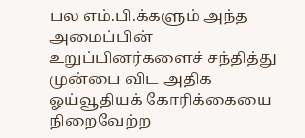பல எம்.பி.க்களும் அந்த அமைப்பின் உறுப்பினர்களைச் சந்தித்து முன்பை விட அதிக ஓய்வூதியக் கோரிக்கையை நிறைவேற்ற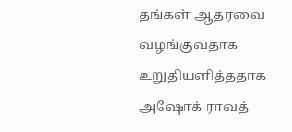தங்கள் ஆதரவை வழங்குவதாக உறுதியளித்ததாக அஷோக் ராவத்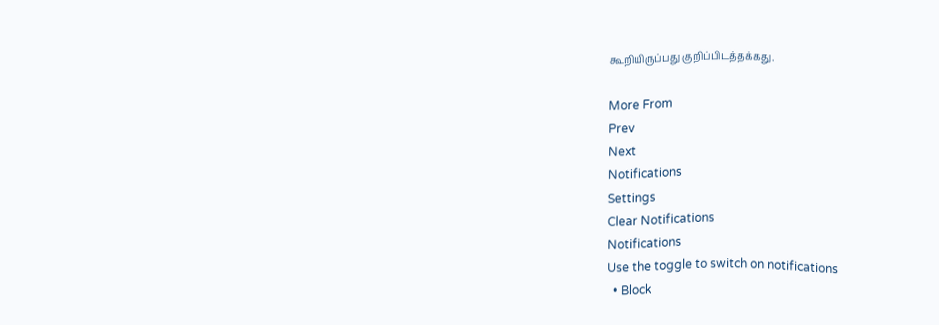கூறியிருப்பது குறிப்பிடத்தக்கது.

More From
Prev
Next
Notifications
Settings
Clear Notifications
Notifications
Use the toggle to switch on notifications
  • Block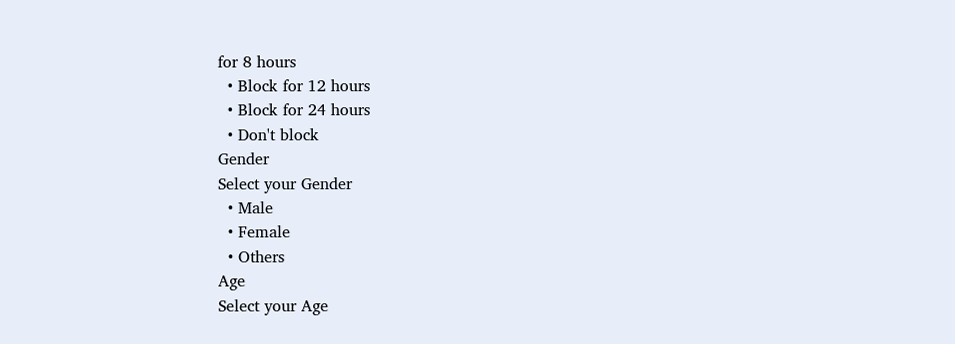for 8 hours
  • Block for 12 hours
  • Block for 24 hours
  • Don't block
Gender
Select your Gender
  • Male
  • Female
  • Others
Age
Select your Age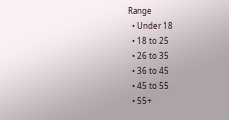Range
  • Under 18
  • 18 to 25
  • 26 to 35
  • 36 to 45
  • 45 to 55
  • 55+